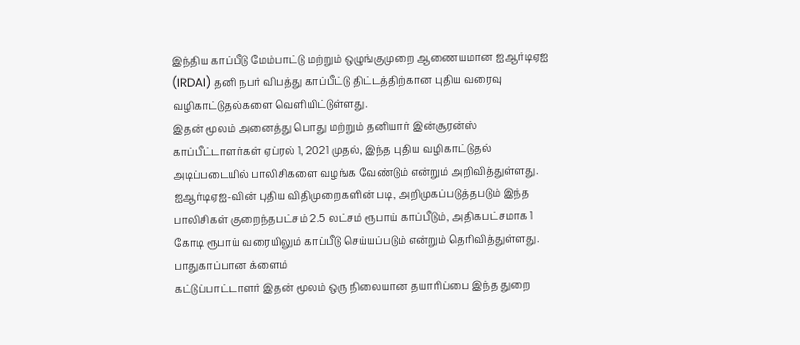இந்திய காப்பீடு மேம்பாட்டு மற்றும் ஒழுங்குமுறை ஆணையமான ஐஆர்டிஏஐ (IRDAI) தனி நபர் விபத்து காப்பீட்டு திட்டத்திற்கான புதிய வரைவு வழிகாட்டுதல்களை வெளியிட்டுள்ளது.
இதன் மூலம் அனைத்து பொது மற்றும் தனியார் இன்சூரன்ஸ் காப்பீட்டாளர்கள் ஏப்ரல் 1, 2021 முதல், இந்த புதிய வழிகாட்டுதல் அடிப்படையில் பாலிசிகளை வழங்க வேண்டும் என்றும் அறிவித்துள்ளது.
ஐஆர்டிஏஐ-வின் புதிய விதிமுறைகளின் படி, அறிமுகப்படுத்தபடும் இந்த பாலிசிகள் குறைந்தபட்சம் 2.5 லட்சம் ரூபாய் காப்பீடும், அதிகபட்சமாக 1 கோடி ரூபாய் வரையிலும் காப்பீடு செய்யப்படும் என்றும் தெரிவித்துள்ளது.
பாதுகாப்பான க்ளைம்
கட்டுப்பாட்டாளர் இதன் மூலம் ஒரு நிலையான தயாரிப்பை இந்த துறை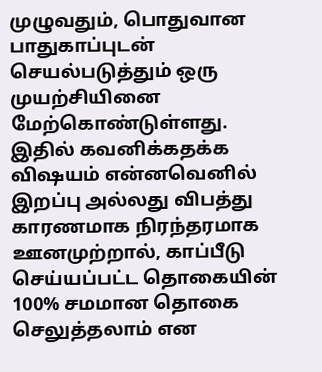முழுவதும், பொதுவான பாதுகாப்புடன் செயல்படுத்தும் ஒரு முயற்சியினை மேற்கொண்டுள்ளது.
இதில் கவனிக்கதக்க விஷயம் என்னவெனில் இறப்பு அல்லது விபத்து காரணமாக நிரந்தரமாக ஊனமுற்றால், காப்பீடு செய்யப்பட்ட தொகையின் 100% சமமான தொகை செலுத்தலாம் என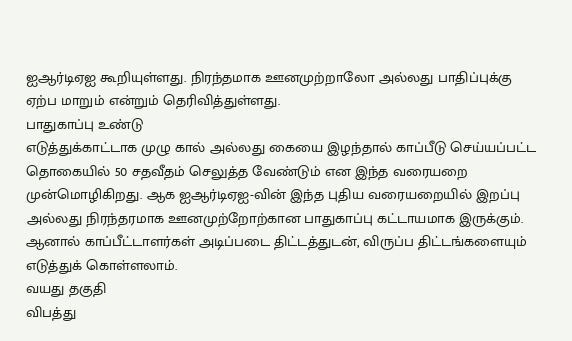ஐஆர்டிஏஐ கூறியுள்ளது. நிரந்தமாக ஊனமுற்றாலோ அல்லது பாதிப்புக்கு ஏற்ப மாறும் என்றும் தெரிவித்துள்ளது.
பாதுகாப்பு உண்டு
எடுத்துக்காட்டாக முழு கால் அல்லது கையை இழந்தால் காப்பீடு செய்யப்பட்ட தொகையில் 50 சதவீதம் செலுத்த வேண்டும் என இந்த வரையறை முன்மொழிகிறது. ஆக ஐஆர்டிஏஐ-வின் இந்த புதிய வரையறையில் இறப்பு அல்லது நிரந்தரமாக ஊனமுற்றோற்கான பாதுகாப்பு கட்டாயமாக இருக்கும். ஆனால் காப்பீட்டாளர்கள் அடிப்படை திட்டத்துடன், விருப்ப திட்டங்களையும் எடுத்துக் கொள்ளலாம்.
வயது தகுதி
விபத்து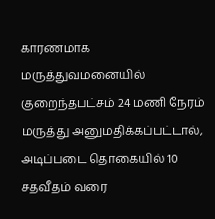காரணமாக மருத்துவமனையில் குறைந்தபட்சம் 24 மணி நேரம் மருத்து அனுமதிக்கப்பட்டால், அடிப்படை தொகையில் 10 சதவீதம் வரை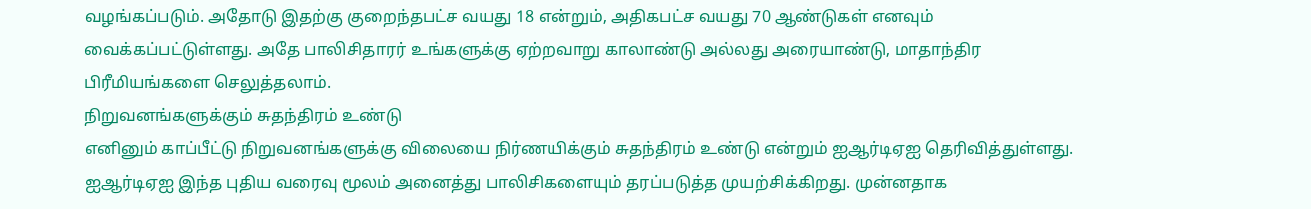வழங்கப்படும். அதோடு இதற்கு குறைந்தபட்ச வயது 18 என்றும், அதிகபட்ச வயது 70 ஆண்டுகள் எனவும் வைக்கப்பட்டுள்ளது. அதே பாலிசிதாரர் உங்களுக்கு ஏற்றவாறு காலாண்டு அல்லது அரையாண்டு, மாதாந்திர பிரீமியங்களை செலுத்தலாம்.
நிறுவனங்களுக்கும் சுதந்திரம் உண்டு
எனினும் காப்பீட்டு நிறுவனங்களுக்கு விலையை நிர்ணயிக்கும் சுதந்திரம் உண்டு என்றும் ஐஆர்டிஏஐ தெரிவித்துள்ளது.
ஐஆர்டிஏஐ இந்த புதிய வரைவு மூலம் அனைத்து பாலிசிகளையும் தரப்படுத்த முயற்சிக்கிறது. முன்னதாக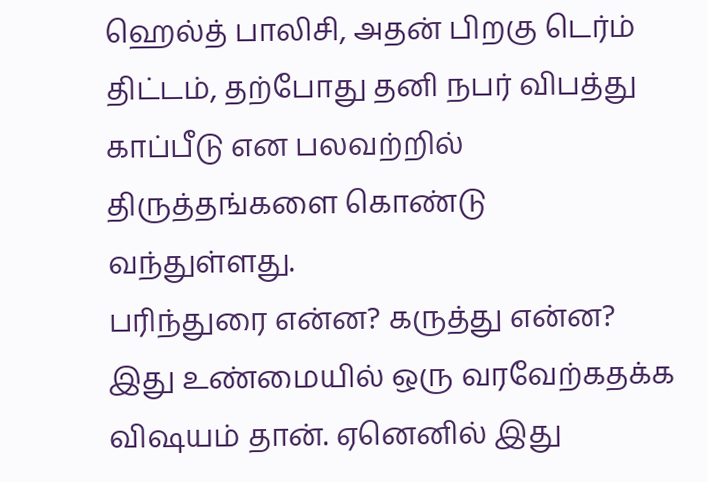ஹெல்த் பாலிசி, அதன் பிறகு டெர்ம் திட்டம், தற்போது தனி நபர் விபத்து காப்பீடு என பலவற்றில் திருத்தங்களை கொண்டு வந்துள்ளது.
பரிந்துரை என்ன? கருத்து என்ன?
இது உண்மையில் ஒரு வரவேற்கதக்க விஷயம் தான். ஏனெனில் இது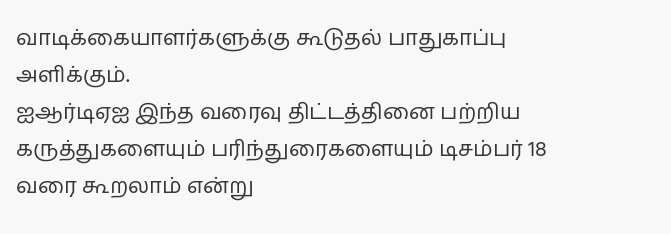வாடிக்கையாளர்களுக்கு கூடுதல் பாதுகாப்பு அளிக்கும்.
ஐஆர்டிஏஐ இந்த வரைவு திட்டத்தினை பற்றிய கருத்துகளையும் பரிந்துரைகளையும் டிசம்பர் 18 வரை கூறலாம் என்று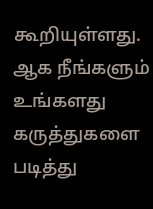கூறியுள்ளது. ஆக நீங்களும் உங்களது கருத்துகளை படித்து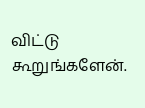விட்டு கூறுங்களேன்.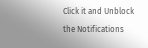Click it and Unblock the Notifications